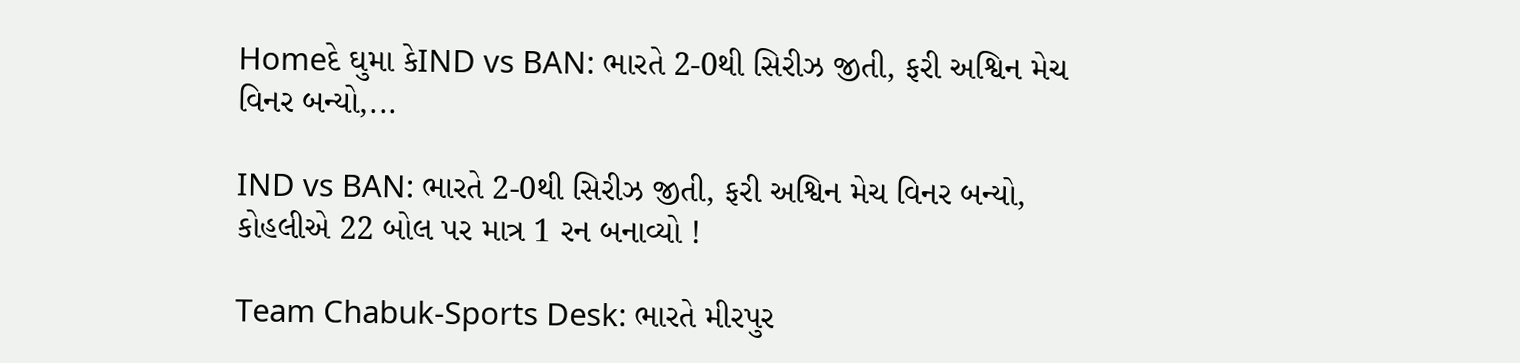Homeદે ઘુમા કેIND vs BAN: ભારતે 2-0થી સિરીઝ જીતી, ફરી અશ્વિન મેચ વિનર બન્યો,...

IND vs BAN: ભારતે 2-0થી સિરીઝ જીતી, ફરી અશ્વિન મેચ વિનર બન્યો, કોહલીએ 22 બોલ પર માત્ર 1 રન બનાવ્યો !

Team Chabuk-Sports Desk: ભારતે મીરપુર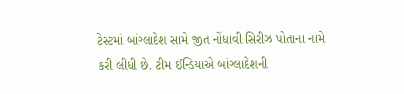ટેસ્ટમાં બાંગ્લાદેશ સામે જીત નોંધાવી સિરીઝ પોતાના નામે કરી લીધી છે. ટીમ ઈન્ડિયાએ બાંગ્લાદેશની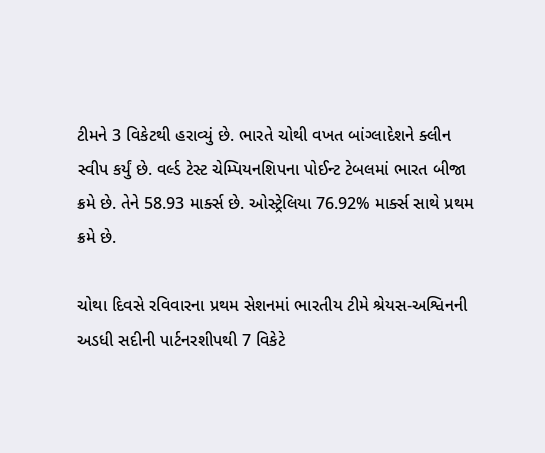ટીમને 3 વિકેટથી હરાવ્યું છે. ભારતે ચોથી વખત બાંગ્લાદેશને ક્લીન સ્વીપ કર્યું છે. વર્લ્ડ ટેસ્ટ ચેમ્પિયનશિપના પોઈન્ટ ટેબલમાં ભારત બીજા ક્રમે છે. તેને 58.93 માર્ક્સ છે. ઓસ્ટ્રેલિયા 76.92% માર્ક્સ સાથે પ્રથમ ક્રમે છે.

ચોથા દિવસે રવિવારના પ્રથમ સેશનમાં ભારતીય ટીમે શ્રેયસ-અશ્વિનની અડધી સદીની પાર્ટનરશીપથી 7 વિકેટે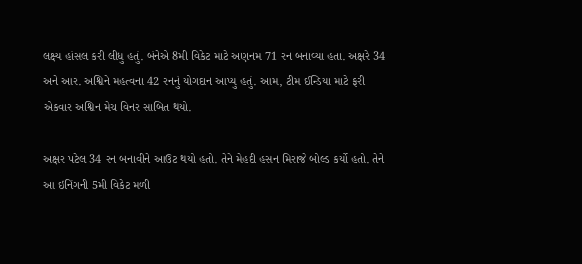લક્ષ્ય હાંસલ કરી લીધુ હતું. બંનેએ 8મી વિકેટ માટે અણનમ 71 રન બનાવ્યા હતા. અક્ષરે 34 અને આર. અશ્વિને મહત્વના 42 રનનું યોગદાન આપ્યુ હતું. આમ, ટીમ ઈન્ડિયા માટે ફરી એકવાર અશ્વિન મેચ વિનર સાબિત થયો.

અક્ષર પટેલ 34 રન બનાવીને આઉટ થયો હતો. તેને મેહદી હસન મિરાજે બોલ્ડ કર્યો હતો. તેને આ ઇનિંગની 5મી વિકેટ મળી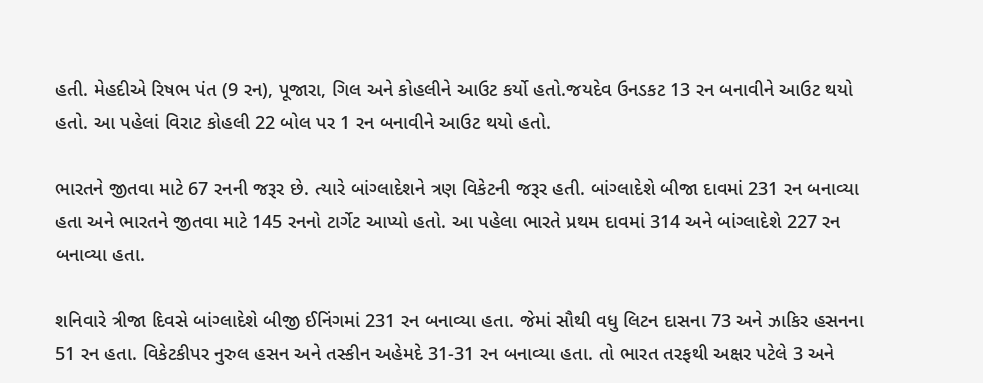હતી. મેહદીએ રિષભ પંત (9 રન), પૂજારા, ગિલ અને કોહલીને આઉટ કર્યો હતો.જયદેવ ઉનડકટ 13 રન બનાવીને આઉટ થયો હતો. આ પહેલાં વિરાટ કોહલી 22 બોલ પર 1 રન બનાવીને આઉટ થયો હતો.

ભારતને જીતવા માટે 67 રનની જરૂર છે. ત્યારે બાંગ્લાદેશને ત્રણ વિકેટની જરૂર હતી. બાંગ્લાદેશે બીજા દાવમાં 231 રન બનાવ્યા હતા અને ભારતને જીતવા માટે 145 રનનો ટાર્ગેટ આપ્યો હતો. આ પહેલા ભારતે પ્રથમ દાવમાં 314 અને બાંગ્લાદેશે 227 રન બનાવ્યા હતા.

શનિવારે ત્રીજા દિવસે બાંગ્લાદેશે બીજી ઈનિંગમાં 231 રન બનાવ્યા હતા. જેમાં સૌથી વધુ લિટન દાસના 73 અને ઝાકિર હસનના 51 રન હતા. વિકેટકીપર નુરુલ હસન અને તસ્કીન અહેમદે 31-31 રન બનાવ્યા હતા. તો ભારત તરફથી અક્ષર પટેલે 3 અને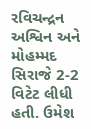રવિચન્દ્રન અશ્વિન અને મોહમ્મદ સિરાજે 2-2 વિટેટ લીધી હતી. ઉમેશ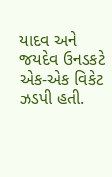યાદવ અને જયદેવ ઉનડકટે એક-એક વિકેટ ઝડપી હતી.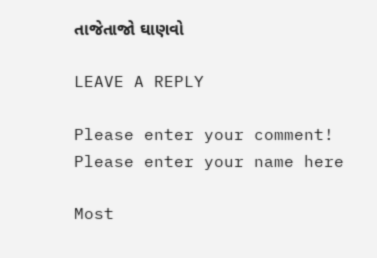તાજેતાજો ઘાણવો

LEAVE A REPLY

Please enter your comment!
Please enter your name here

Most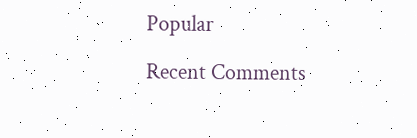Popular

Recent Comments